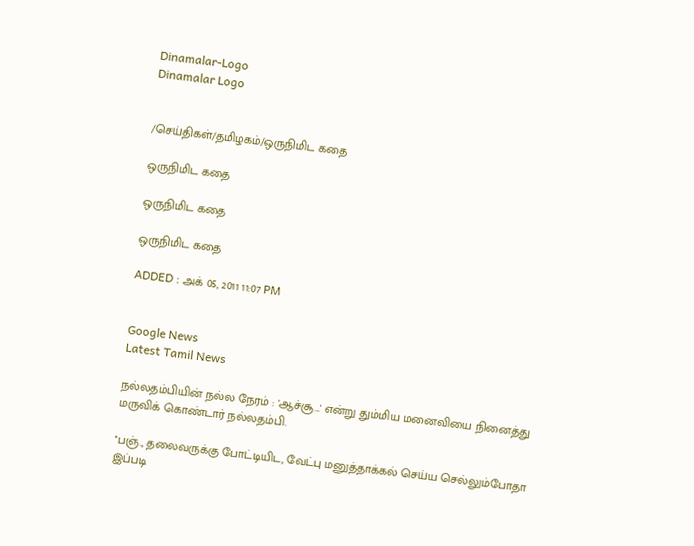Dinamalar-Logo
Dinamalar Logo


/செய்திகள்/தமிழகம்/ஒருநிமிட கதை

ஒருநிமிட கதை

ஒருநிமிட கதை

ஒருநிமிட கதை

ADDED : அக் 05, 2011 11:07 PM


Google News
Latest Tamil News

நல்லதம்பியின் நல்ல நேரம் : 'ஆச்சூ...' என்று தும்மிய மனைவியை நினைத்து மருவிக் கொண்டார் நல்லதம்பி.

''பஞ்., தலைவருக்கு போட்டியிட, வேட்பு மனுத்தாக்கல் செய்ய செல்லும்போதா இப்படி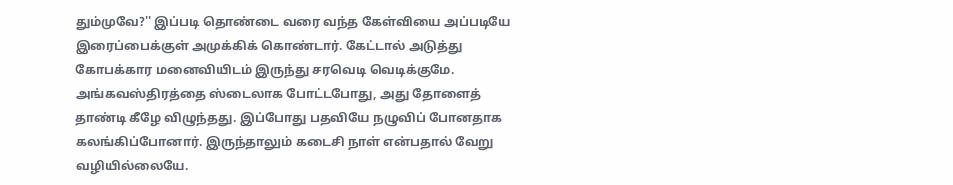தும்முவே?'' இப்படி தொண்டை வரை வந்த கேள்வியை அப்படியே இரைப்பைக்குள் அமுக்கிக் கொண்டார். கேட்டால் அடுத்து கோபக்கார மனைவியிடம் இருந்து சரவெடி வெடிக்குமே. அங்கவஸ்திரத்தை ஸ்டைலாக போட்டபோது, அது தோளைத் தாண்டி கீழே விழுந்தது. இப்போது பதவியே நழுவிப் போனதாக கலங்கிப்போனார். இருந்தாலும் கடைசி நாள் என்பதால் வேறு வழியில்லையே.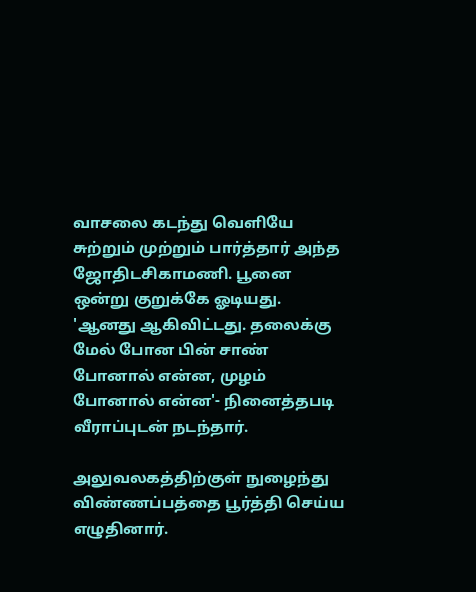வாசலை கடந்து வெளியே சுற்றும் முற்றும் பார்த்தார் அந்த ஜோதிடசிகாமணி. பூனை ஒன்று குறுக்கே ஓடியது. 'ஆனது ஆகிவிட்டது. தலைக்கு மேல் போன பின் சாண் போனால் என்ன, முழம் போனால் என்ன'- நினைத்தபடி வீராப்புடன் நடந்தார்.

அலுவலகத்திற்குள் நுழைந்து விண்ணப்பத்தை பூர்த்தி செய்ய எழுதினார்.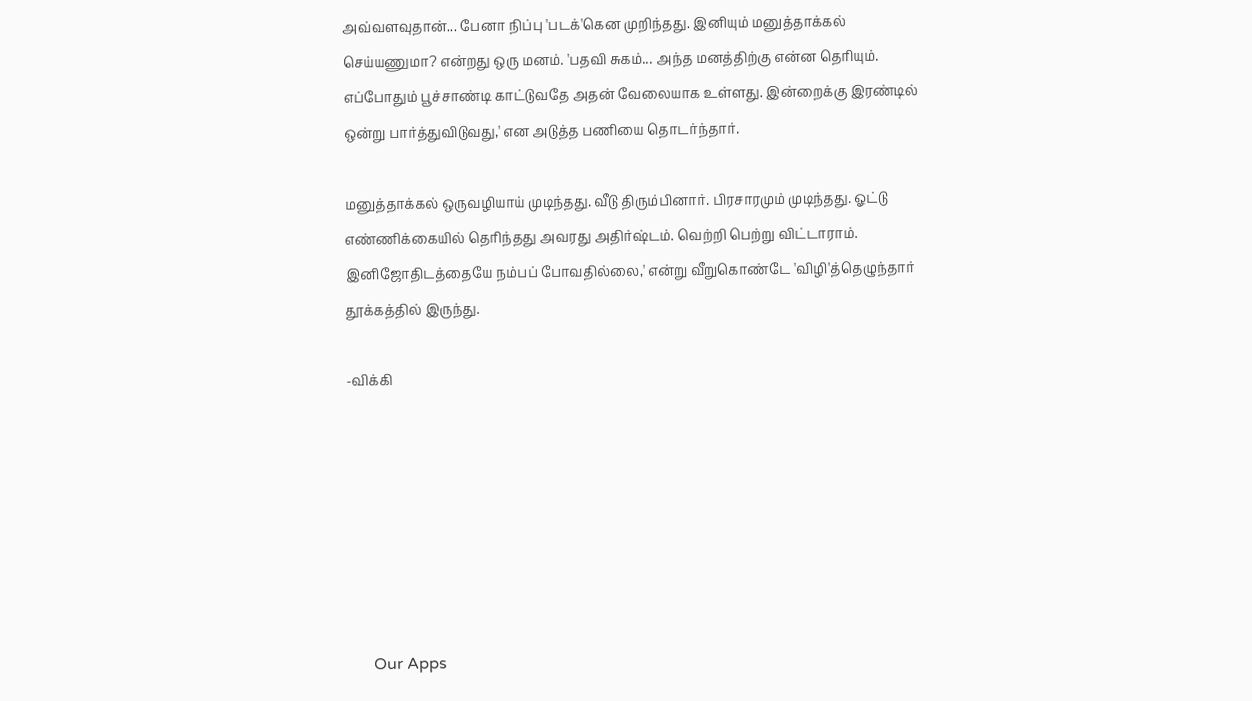அவ்வளவுதான்... பேனா நிப்பு 'படக்'கென முறிந்தது. இனியும் மனுத்தாக்கல் செய்யணுமா? என்றது ஒரு மனம். 'பதவி சுகம்... அந்த மனத்திற்கு என்ன தெரியும். எப்போதும் பூச்சாண்டி காட்டுவதே அதன் வேலையாக உள்ளது. இன்றைக்கு இரண்டில் ஒன்று பார்த்துவிடுவது,' என அடுத்த பணியை தொடர்ந்தார்.

மனுத்தாக்கல் ஒருவழியாய் முடிந்தது. வீடு திரும்பினார். பிரசாரமும் முடிந்தது. ஓட்டு எண்ணிக்கையில் தெரிந்தது அவரது அதிர்ஷ்டம். வெற்றி பெற்று விட்டாராம். இனிஜோதிடத்தையே நம்பப் போவதில்லை,' என்று வீறுகொண்டே 'விழி'த்தெழுந்தார் தூக்கத்தில் இருந்து.

-விக்கி







      Our Apps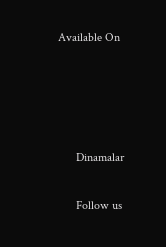Available On




      Dinamalar

      Follow us